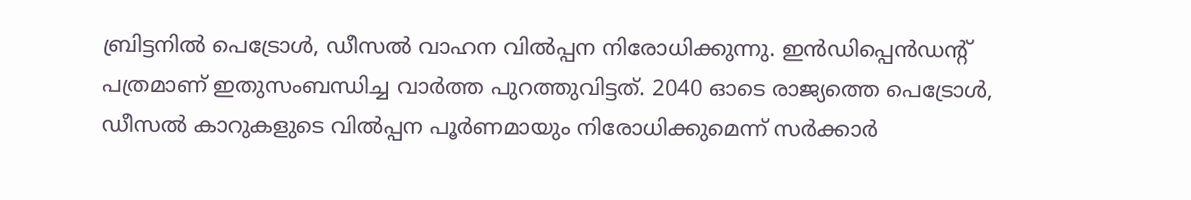ബ്രിട്ടനില്‍ പെട്രോള്‍, ഡീസല്‍ വാഹന വില്‍പ്പന നിരോധിക്കുന്നു. ഇന്‍ഡിപ്പെന്‍ഡന്‍റ് പത്രമാണ് ഇതുസംബന്ധിച്ച വാര്‍ത്ത പുറത്തുവിട്ടത്. 2040 ഓടെ രാജ്യത്തെ പെട്രോള്‍, ഡീസല്‍ കാറുകളുടെ വില്‍പ്പന പൂര്‍ണമായും നിരോധിക്കുമെന്ന് സര്‍ക്കാര്‍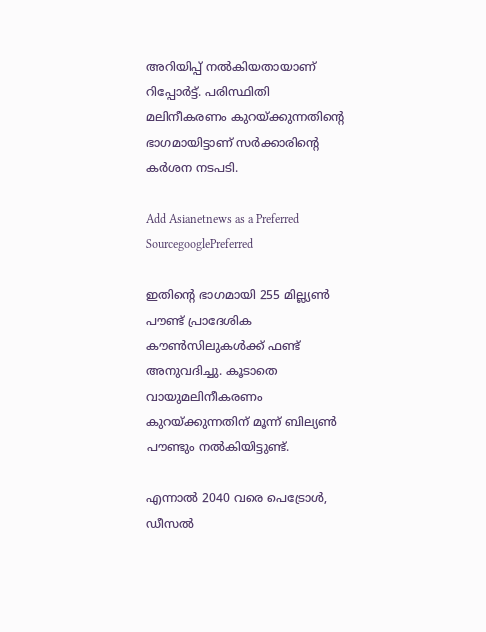അറിയിപ്പ് നല്‍കിയതായാണ് റിപ്പോര്‍ട്ട്. പരിസ്ഥിതി മലിനീകരണം കുറയ്ക്കുന്നതിന്‍റെ ഭാഗമായിട്ടാണ് സര്‍ക്കാരിന്‍റെ കര്‍ശന നടപടി.

Add Asianetnews as a Preferred SourcegooglePreferred

ഇതിന്‍റെ ഭാഗമായി 255 മില്ല്യണ്‍ പൗണ്ട് പ്രാദേശിക കൗണ്‍സിലുകള്‍ക്ക് ഫണ്ട് അനുവദിച്ചു. കൂടാതെ വായുമലിനീകരണം കുറയ്ക്കുന്നതിന് മൂന്ന് ബില്യണ്‍ പൗണ്ടും നല്‍കിയിട്ടുണ്ട്.

എന്നാല്‍ 2040 വരെ പെട്രോള്‍, ഡീസല്‍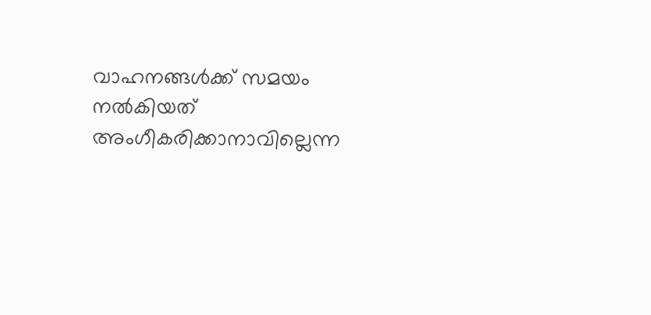വാഹനങ്ങള്‍ക്ക് സമയം നല്‍കിയത് അംഗീകരിക്കാനാവില്ലെന്ന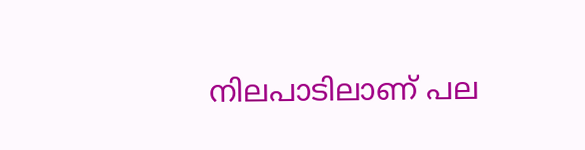നിലപാടിലാണ് പല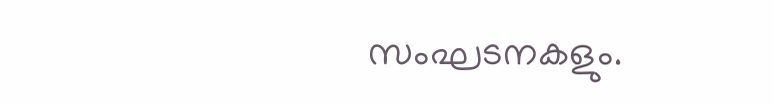സംഘടനകളും.